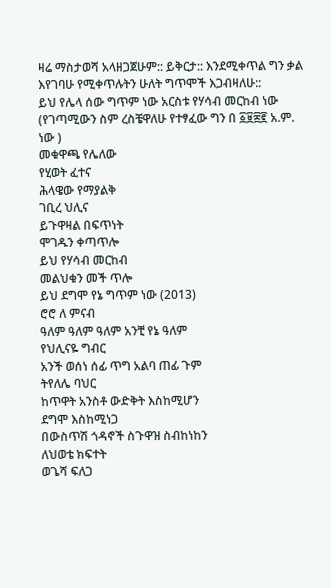ዛሬ ማስታወሻ አላዘጋጀሁም:: ይቅርታ:: እንደሚቀጥል ግን ቃል እየገባሁ የሚቀጥሉትን ሁለት ግጥሞች እጋብዛለሁ::
ይህ የሌላ ሰው ግጥም ነው አርስቱ የሃሳብ መርከብ ነው (የገጣሚውን ስም ረስቼዋለሁ የተፃፈው ግን በ ፩፱፰፪ አ.ም. ነው )
መቁዋጫ የሌለው
የሂወት ፈተና
ሕላዌው የማያልቅ
ገቢረ ህሊና
ይጉዋዛል በፍጥነት
ሞገዱን ቀጣጥሎ
ይህ የሃሳብ መርከብ
መልህቁን መች ጥሎ
ይህ ደግሞ የኔ ግጥም ነው (2013)
ሮሮ ለ ምናብ
ዓለም ዓለም ዓለም አንቺ የኔ ዓለም
የህሊናዬ ግብር
አንች ወሰነ ሰፊ ጥግ አልባ ጠፊ ጉም
ትየለሌ ባህር
ከጥዋት አንስቶ ውድቅት እስከሚሆን
ደግሞ እስከሚነጋ
በውስጥሽ ጎዳኖች ስጉዋዝ ስብከነከን
ለህወቴ ክፍተት
ወጌሻ ፍለጋ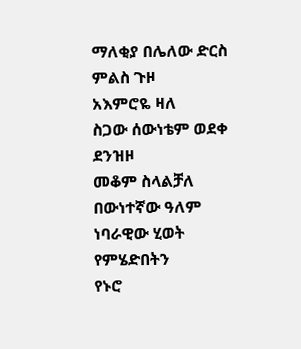ማለቂያ በሌለው ድርስ ምልስ ጉዞ
አእምሮዬ ዛለ
ስጋው ሰውነቴም ወደቀ ደንዝዞ
መቆም ስላልቻለ
በውነተኛው ዓለም ነባራዊው ሂወት
የምሄድበትን
የኑሮ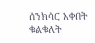ሰንክሳር አቀበት ቁልቁለት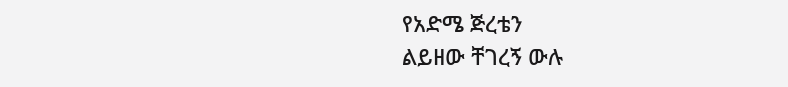የአድሜ ጅረቴን
ልይዘው ቸገረኝ ውሉ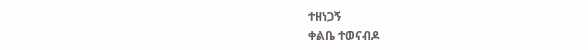ተዘነጋኝ
ቀልቤ ተወናብዶ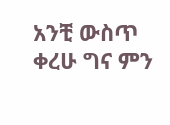አንቺ ውስጥ ቀረሁ ግና ምን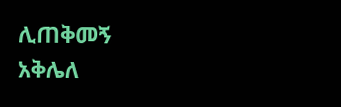ሊጠቅመኝ
አቅሌለ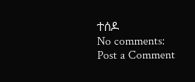ተሰዶ
No comments:
Post a Comment